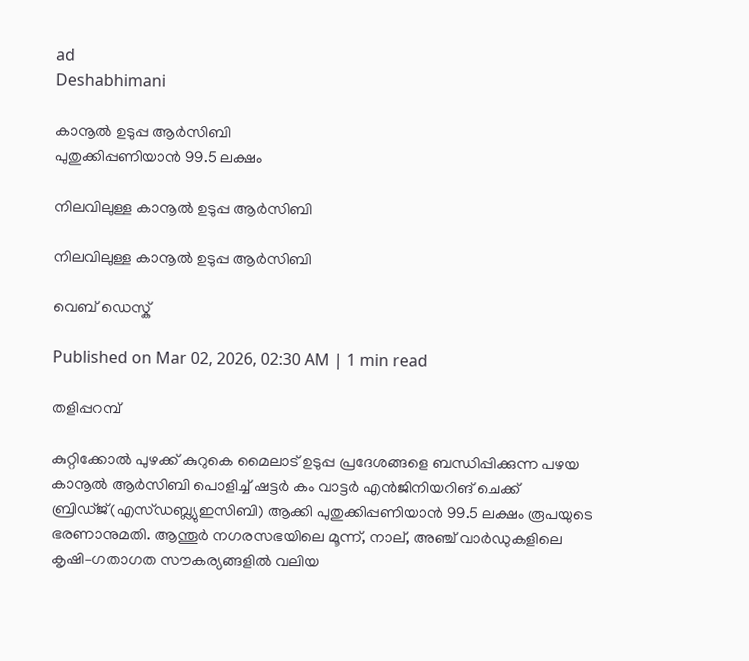ad
Deshabhimani

കാനൂൽ ഉടുപ്പ ആർസിബി
പുതുക്കിപ്പണിയാൻ 99.5 ലക്ഷം

നിലവിലുള്ള കാനൂൽ ഉടുപ്പ ആർസിബി

നിലവിലുള്ള കാനൂൽ ഉടുപ്പ ആർസിബി

വെബ് ഡെസ്ക്

Published on Mar 02, 2026, 02:30 AM | 1 min read

തളിപ്പറമ്പ്

കുറ്റിക്കോൽ പുഴക്ക് കുറുകെ മൈലാട് ഉടുപ്പ പ്രദേശങ്ങളെ ബന്ധിപ്പിക്കുന്ന പഴയ കാനൂൽ ആർസിബി പൊളിച്ച് ഷട്ടർ കം വാട്ടർ എൻജിനിയറിങ്‌ ചെക്ക്‌ ബ്രിഡ്‌ജ്‌(എസ്‌ഡബ്ല്യുഇസിബി) ആക്കി പുതുക്കിപ്പണിയാൻ 99.5 ലക്ഷം രൂപയുടെ ഭരണാനുമതി. ആന്തൂർ നഗരസഭയിലെ മൂന്ന്, നാല്, അഞ്ച് വാർഡുകളിലെ കൃഷി–ഗതാഗത സൗകര്യങ്ങളിൽ വലിയ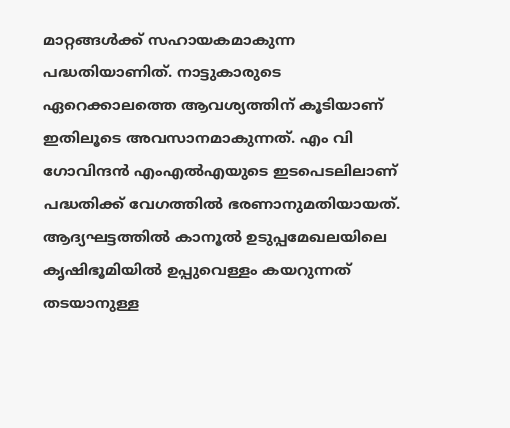മാറ്റങ്ങൾക്ക്‌ സഹായകമാകുന്ന പദ്ധതിയാണിത്‌. നാട്ടുകാരുടെ ഏറെക്കാലത്തെ ആവശ്യത്തിന്‌ കൂടിയാണ്‌ ഇതിലൂടെ അവസാനമാകുന്നത്‌. എം വി ഗോവിന്ദൻ എംഎൽഎയുടെ ഇടപെടലിലാണ് പദ്ധതിക്ക് വേഗത്തിൽ ഭരണാനുമതിയായത്‌. ആദ്യഘട്ടത്തിൽ കാനൂൽ ഉടുപ്പമേഖലയിലെ കൃഷിഭൂമിയിൽ ഉപ്പുവെള്ളം കയറുന്നത് തടയാനുള്ള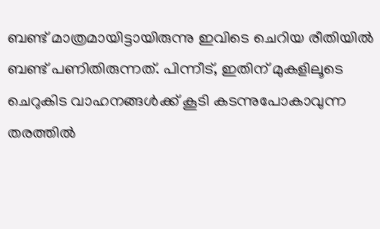ബണ്ട് മാത്രമായിട്ടായിരുന്നു ഇവിടെ ചെറിയ രീതിയിൽ ബണ്ട്‌ പണിതിരുന്നത്‌. പിന്നീട്‌, ഇതിന് മുകളിലൂടെ ചെറുകിട വാഹനങ്ങൾക്ക് കൂടി കടന്നുപോകാവുന്ന തരത്തിൽ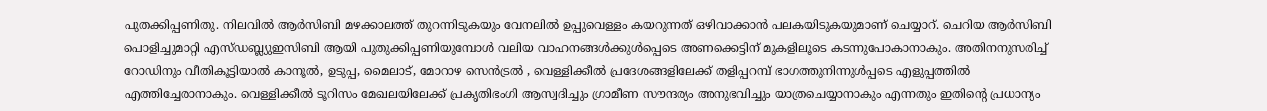പുതക്കിപ്പണിതു. നിലവിൽ ആർസിബി മഴക്കാലത്ത് തുറന്നിടുകയും വേനലിൽ ഉപ്പുവെള്ളം കയറുന്നത് ഒഴിവാക്കാൻ പലകയിടുകയുമാണ് ചെയ്യാറ്. ചെറിയ ആർസിബി പൊളിച്ചുമാറ്റി എസ്‌ഡബ്ല്യുഇസിബി ആയി പുതുക്കിപ്പണിയുമ്പോൾ വലിയ വാഹനങ്ങൾക്കുൾപ്പെടെ അണക്കെട്ടിന് മുകളിലൂടെ കടന്നുപോകാനാകും. അതിനനുസരിച്ച് റോഡിനും വീതികൂട്ടിയാൽ കാനൂൽ, ഉടുപ്പ, മൈലാട്, മോറാഴ സെൻട്രൽ , വെള്ളിക്കീൽ പ്രദേശങ്ങളിലേക്ക് തളിപ്പറമ്പ് ഭാഗത്തുനിന്നുൾപ്പടെ എളുപ്പത്തിൽ എത്തിച്ചേരാനാകും. വെള്ളിക്കീൽ ടൂറിസം മേഖലയിലേക്ക്‌ പ്രകൃതിഭംഗി ആസ്വദിച്ചും ഗ്രാമീണ സ‍ൗന്ദര്യം അനുഭവിച്ചും യാത്രചെയ്യാനാകും എന്നതും ഇതിന്റെ പ്രധാന്യം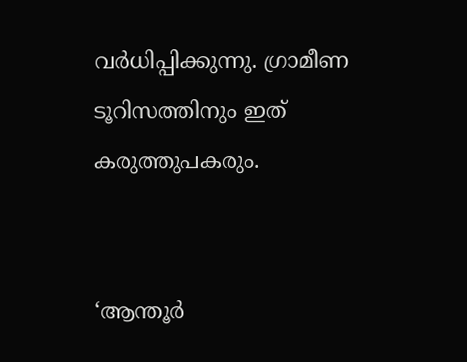വർധിപ്പിക്കുന്നു. ഗ്രാമീണ ടൂറിസത്തിനും ഇത്‌ കരുത്തുപകരും.


‘ആന്തൂർ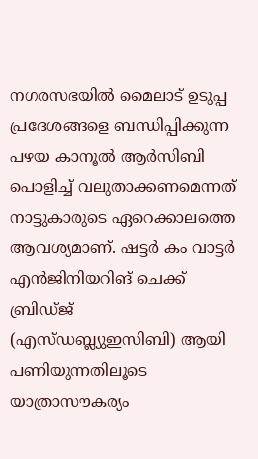നഗരസഭയിൽ മൈലാട് ഉടുപ്പ പ്രദേശങ്ങളെ ബന്ധിപ്പിക്കുന്ന പഴയ കാനൂൽ ആർസിബി പൊളിച്ച് വലുതാക്കണമെന്നത്‌ നാട്ടുകാരുടെ ഏറെക്കാലത്തെ ആവശ്യമാണ്‌. ഷട്ടർ കം വാട്ടർ എൻജിനിയറിങ്‌ ചെക്ക്‌ ബ്രിഡ്‌ജ്‌ (എസ്‌ഡബ്ല്യുഇസിബി) ആയി പണിയുന്നതിലൂടെ യാത്രാസൗകര്യം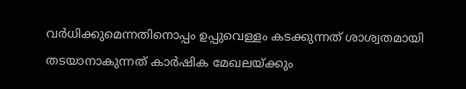വർധിക്കുമെന്നതിനൊപ്പം ഉപ്പുവെള്ളം കടക്കുന്നത് ശാശ്വതമായി തടയാനാകുന്നത്‌ കാർഷിക മേഖലയ്ക്കും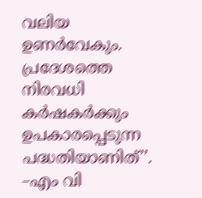വലിയ ഉണർവേകും. പ്രദേശത്തെ നിരവധി കർഷകർക്കും ഉപകാരപ്പെടുന്ന പദ്ധതിയാണിത്‌’’. –എം വി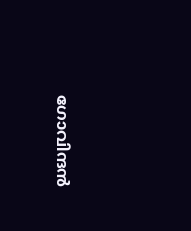ഗോവിന്ദൻ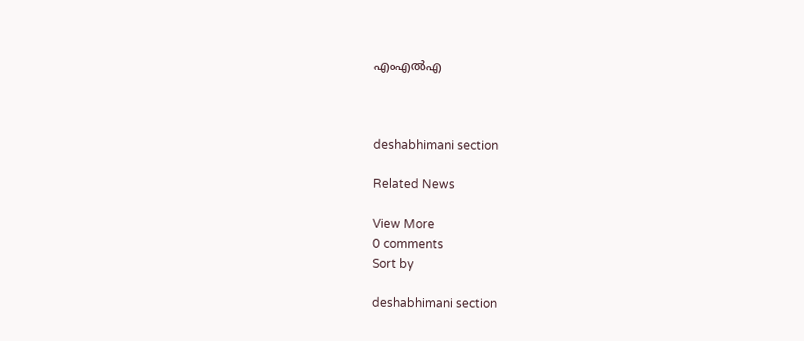എംഎൽഎ



deshabhimani section

Related News

View More
0 comments
Sort by

deshabhimani section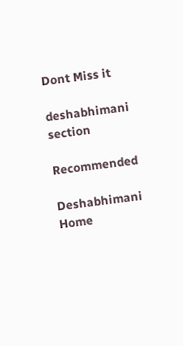Dont Miss it

deshabhimani section

Recommended

Deshabhimani
Home